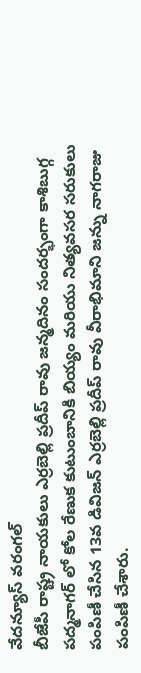వేదన్యూస్ వరంగల్
బీజేపీ రాష్ట్ర నాయకులు ఎర్రబెల్లి ప్రదీప్ రావు జన్మదినం సందర్భంగా కాశిబుగ్గ పద్మనాగర్ లో కోల రేణుక కుటుంబానికి బియ్యం మరియు నిత్యవసర సరుకులు పంపిణీ చేసిన 13వ డివిజన్ ఎర్రబెల్లి ప్రదీప్ రావు వీరాభిమాని జన్ను నాగరాజు పంపిణీ చేశారు.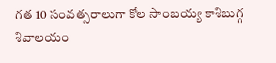గత 10 సంవత్సరాలుగా కోల సాంబయ్య కాశిబుగ్గ శివాలయం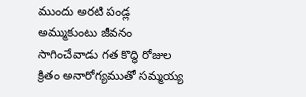ముందు అరటి పండ్ల అమ్ముకుంటు జీవనం సాగించేవాడు గత కొద్ధి రోజుల క్రితం అనారోగ్యముతో సమ్మయ్య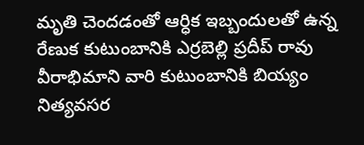మృతి చెందడంతో ఆర్ధిక ఇబ్బందులతో ఉన్న రేణుక కుటుంబానికి ఎర్రబెల్లి ప్రదీప్ రావు వీరాభిమాని వారి కుటుంబానికి బియ్యం నిత్యవసర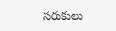సరుకులు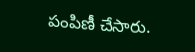పంపిణీ చేసారు.